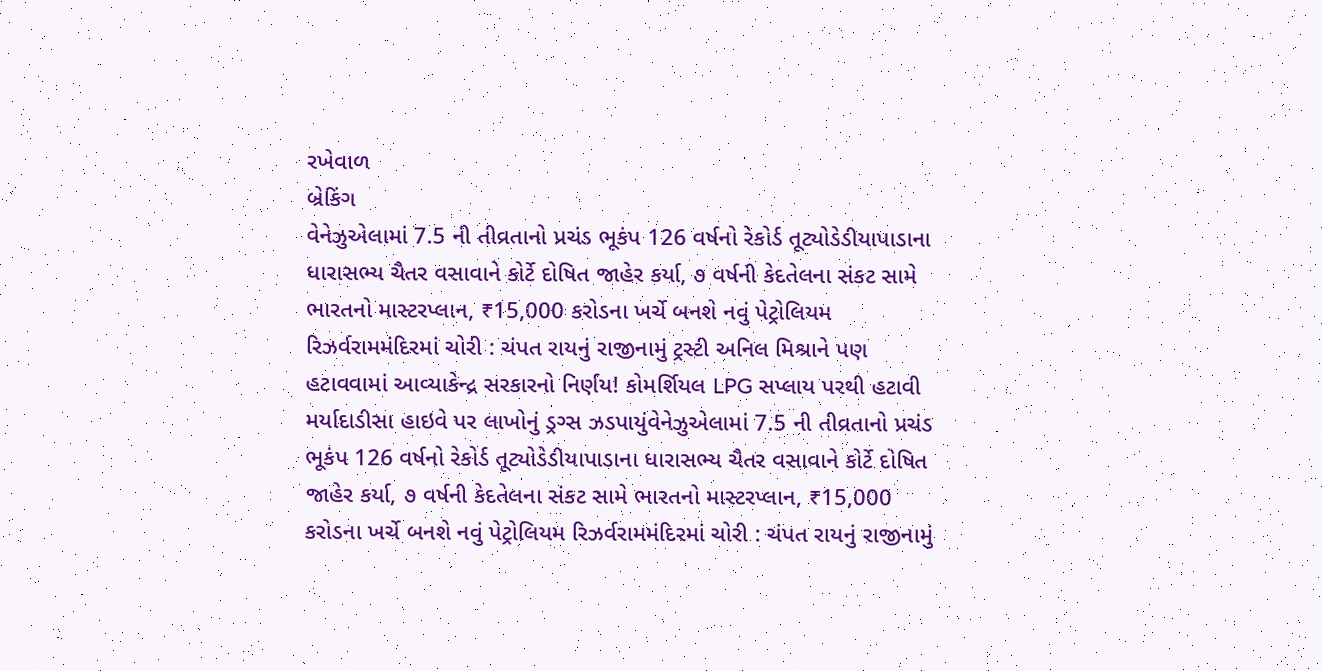રખેવાળ
બ્રેકિંગ
વેનેઝુએલામાં 7.5 ની તીવ્રતાનો પ્રચંડ ભૂકંપ 126 વર્ષનો રેકોર્ડ તૂટ્યોડેડીયાપાડાના ધારાસભ્ય ચૈતર વસાવાને કોર્ટે દોષિત જાહેર કર્યા, ૭ વર્ષની કેદતેલના સંકટ સામે ભારતનો માસ્ટરપ્લાન, ₹15,000 કરોડના ખર્ચે બનશે નવું પેટ્રોલિયમ રિઝર્વરામમંદિરમાં ચોરી : ચંપત રાયનું રાજીનામું ટ્રસ્ટી અનિલ મિશ્રાને પણ હટાવવામાં આવ્યાકેન્દ્ર સરકારનો નિર્ણય! કોમર્શિયલ LPG સપ્લાય પરથી હટાવી મર્યાદાડીસા હાઇવે પર લાખોનું ડ્રગ્સ ઝડપાયુંવેનેઝુએલામાં 7.5 ની તીવ્રતાનો પ્રચંડ ભૂકંપ 126 વર્ષનો રેકોર્ડ તૂટ્યોડેડીયાપાડાના ધારાસભ્ય ચૈતર વસાવાને કોર્ટે દોષિત જાહેર કર્યા, ૭ વર્ષની કેદતેલના સંકટ સામે ભારતનો માસ્ટરપ્લાન, ₹15,000 કરોડના ખર્ચે બનશે નવું પેટ્રોલિયમ રિઝર્વરામમંદિરમાં ચોરી : ચંપત રાયનું રાજીનામું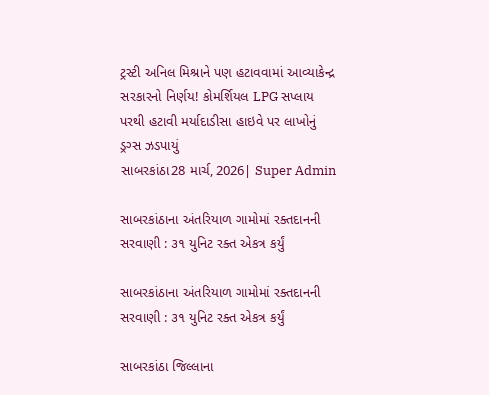ટ્રસ્ટી અનિલ મિશ્રાને પણ હટાવવામાં આવ્યાકેન્દ્ર સરકારનો નિર્ણય! કોમર્શિયલ LPG સપ્લાય પરથી હટાવી મર્યાદાડીસા હાઇવે પર લાખોનું ડ્રગ્સ ઝડપાયું
સાબરકાંઠા28 માર્ચ, 2026| Super Admin

સાબરકાંઠાના અંતરિયાળ ગામોમાં રક્તદાનની સરવાણી : ૩૧ યુનિટ રક્ત એકત્ર કર્યું

સાબરકાંઠાના અંતરિયાળ ગામોમાં રક્તદાનની સરવાણી : ૩૧ યુનિટ રક્ત એકત્ર કર્યું

સાબરકાંઠા જિલ્લાના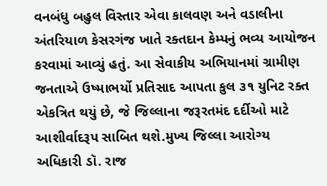વનબંધુ બહુલ વિસ્તાર એવા કાલવણ અને વડાલીના અંતરિયાળ કેસરગંજ ખાતે રક્તદાન કેમ્પનું ભવ્ય આયોજન કરવામાં આવ્યું હતું. આ સેવાકીય અભિયાનમાં ગ્રામીણ જનતાએ ઉષ્માભર્યો પ્રતિસાદ આપતા કુલ ૩૧ યુનિટ રક્ત એકત્રિત થયું છે, જે જિલ્લાના જરૂરતમંદ દર્દીઓ માટે આશીર્વાદરૂપ સાબિત થશે.મુખ્ય જિલ્લા આરોગ્ય અધિકારી ડૉ. રાજ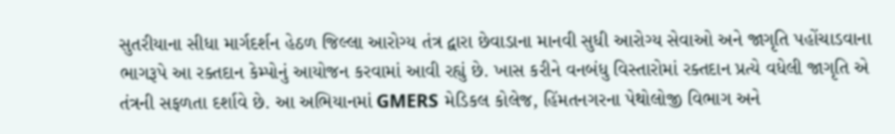સુતરીયાના સીધા માર્ગદર્શન હેઠળ જિલ્લા આરોગ્ય તંત્ર દ્વારા છેવાડાના માનવી સુધી આરોગ્ય સેવાઓ અને જાગૃતિ પહોંચાડવાના ભાગરૂપે આ રક્તદાન કેમ્પોનું આયોજન કરવામાં આવી રહ્યું છે. ખાસ કરીને વનબંધુ વિસ્તારોમાં રક્તદાન પ્રત્યે વધેલી જાગૃતિ એ તંત્રની સફળતા દર્શાવે છે. આ અભિયાનમાં GMERS મેડિકલ કોલેજ, હિંમતનગરના પેથોલોજી વિભાગ અને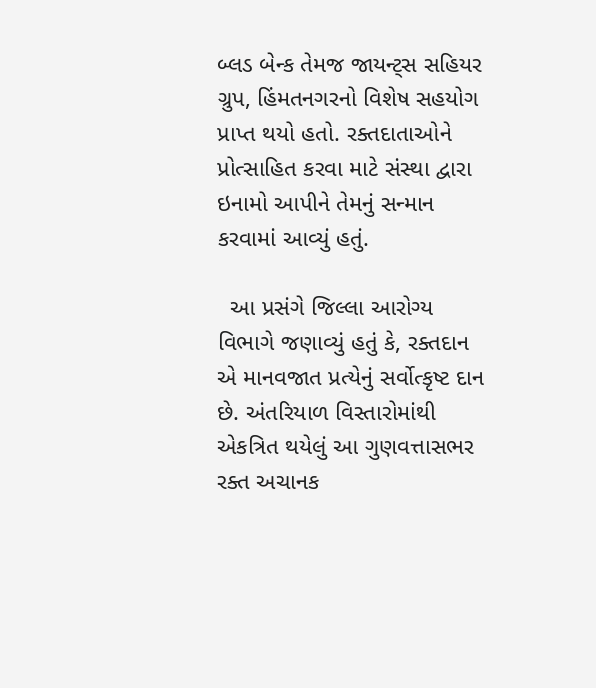બ્લડ બેન્ક તેમજ જાયન્ટ્સ સહિયર ગ્રુપ, હિંમતનગરનો વિશેષ સહયોગ પ્રાપ્ત થયો હતો. રક્તદાતાઓને પ્રોત્સાહિત કરવા માટે સંસ્થા દ્વારા ઇનામો આપીને તેમનું સન્માન કરવામાં આવ્યું હતું.

  આ પ્રસંગે જિલ્લા આરોગ્ય વિભાગે જણાવ્યું હતું કે, રક્તદાન એ માનવજાત પ્રત્યેનું સર્વોત્કૃષ્ટ દાન છે. અંતરિયાળ વિસ્તારોમાંથી એકત્રિત થયેલું આ ગુણવત્તાસભર રક્ત અચાનક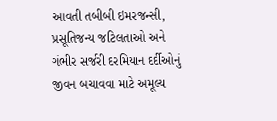આવતી તબીબી ઇમરજન્સી, પ્રસૂતિજન્ય જટિલતાઓ અને ગંભીર સર્જરી દરમિયાન દર્દીઓનું જીવન બચાવવા માટે અમૂલ્ય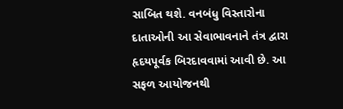સાબિત થશે. વનબંધુ વિસ્તારોના દાતાઓની આ સેવાભાવનાને તંત્ર દ્વારા હૃદયપૂર્વક બિરદાવવામાં આવી છે. આ સફળ આયોજનથી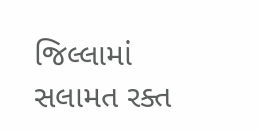જિલ્લામાં સલામત રક્ત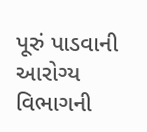પૂરું પાડવાની આરોગ્ય વિભાગની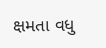ક્ષમતા વધુ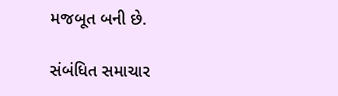મજબૂત બની છે.

સંબંધિત સમાચાર